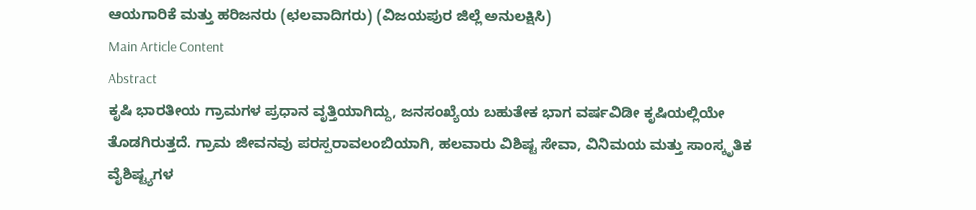ಆಯಗಾರಿಕೆ ಮತ್ತು ಹರಿಜನರು (ಛಲವಾದಿಗರು) (ವಿಜಯಪುರ ಜಿಲ್ಲೆ ಅನುಲಕ್ಷಿಸಿ)
Main Article Content
Abstract
ಕೃಷಿ ಭಾರತೀಯ ಗ್ರಾಮಗಳ ಪ್ರಧಾನ ವೃತ್ತಿಯಾಗಿದ್ದು, ಜನಸಂಖ್ಯೆಯ ಬಹುತೇಕ ಭಾಗ ವರ್ಷವಿಡೀ ಕೃಷಿಯಲ್ಲಿಯೇ ತೊಡಗಿರುತ್ತದೆ. ಗ್ರಾಮ ಜೀವನವು ಪರಸ್ಪರಾವಲಂಬಿಯಾಗಿ, ಹಲವಾರು ವಿಶಿಷ್ಟ ಸೇವಾ, ವಿನಿಮಯ ಮತ್ತು ಸಾಂಸ್ಕೃತಿಕ ವೈಶಿಷ್ಟ್ಯಗಳ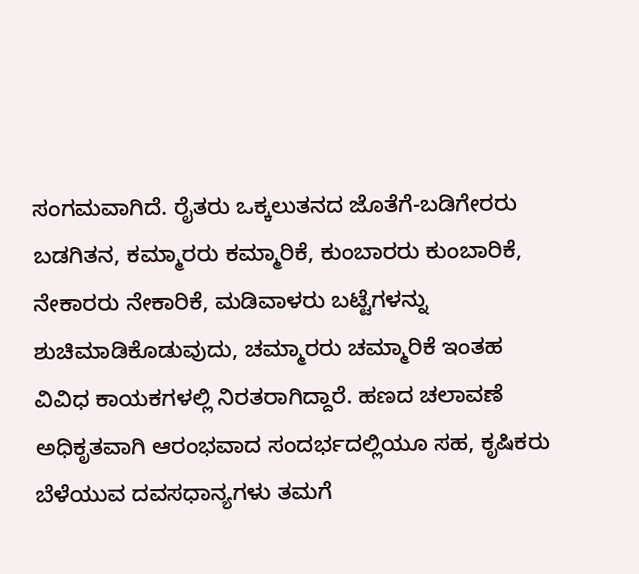ಸಂಗಮವಾಗಿದೆ. ರೈತರು ಒಕ್ಕಲುತನದ ಜೊತೆಗೆ-ಬಡಿಗೇರರು ಬಡಗಿತನ, ಕಮ್ಮಾರರು ಕಮ್ಮಾರಿಕೆ, ಕುಂಬಾರರು ಕುಂಬಾರಿಕೆ, ನೇಕಾರರು ನೇಕಾರಿಕೆ, ಮಡಿವಾಳರು ಬಟ್ಟೆಗಳನ್ನು ಶುಚಿಮಾಡಿಕೊಡುವುದು, ಚಮ್ಮಾರರು ಚಮ್ಮಾರಿಕೆ ಇಂತಹ ವಿವಿಧ ಕಾಯಕಗಳಲ್ಲಿ ನಿರತರಾಗಿದ್ದಾರೆ. ಹಣದ ಚಲಾವಣೆ ಅಧಿಕೃತವಾಗಿ ಆರಂಭವಾದ ಸಂದರ್ಭದಲ್ಲಿಯೂ ಸಹ, ಕೃಷಿಕರು ಬೆಳೆಯುವ ದವಸಧಾನ್ಯಗಳು ತಮಗೆ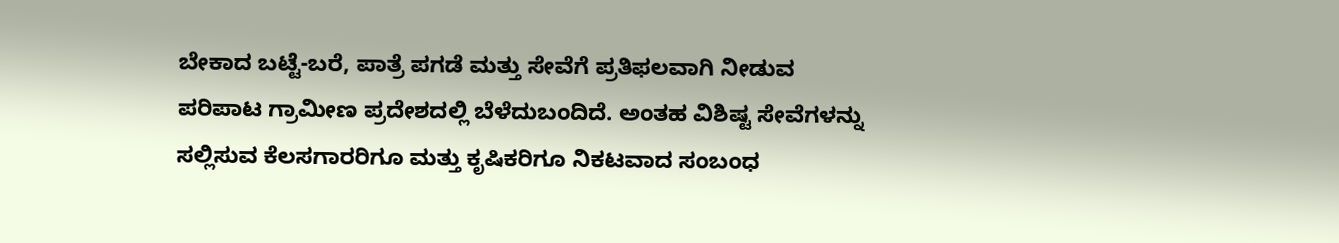ಬೇಕಾದ ಬಟ್ಟೆ-ಬರೆ, ಪಾತ್ರೆ ಪಗಡೆ ಮತ್ತು ಸೇವೆಗೆ ಪ್ರತಿಫಲವಾಗಿ ನೀಡುವ ಪರಿಪಾಟ ಗ್ರಾಮೀಣ ಪ್ರದೇಶದಲ್ಲಿ ಬೆಳೆದುಬಂದಿದೆ. ಅಂತಹ ವಿಶಿಷ್ಟ ಸೇವೆಗಳನ್ನು ಸಲ್ಲಿಸುವ ಕೆಲಸಗಾರರಿಗೂ ಮತ್ತು ಕೃಷಿಕರಿಗೂ ನಿಕಟವಾದ ಸಂಬಂಧ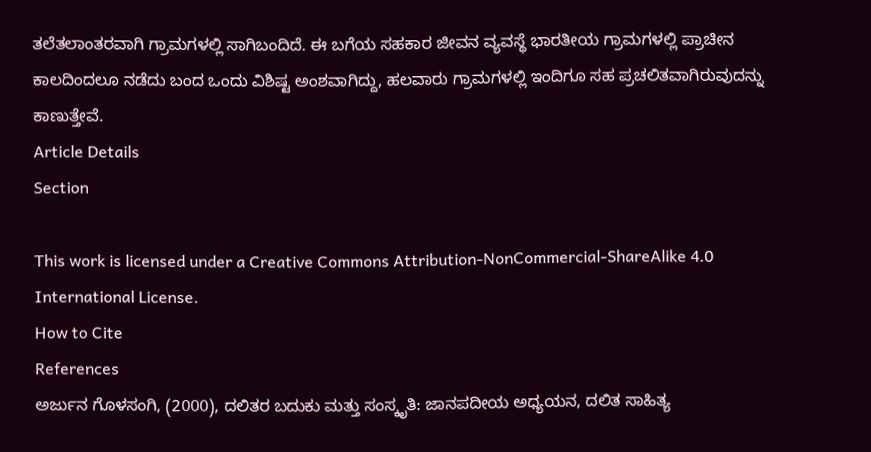ತಲೆತಲಾಂತರವಾಗಿ ಗ್ರಾಮಗಳಲ್ಲಿ ಸಾಗಿಬಂದಿದೆ. ಈ ಬಗೆಯ ಸಹಕಾರ ಜೀವನ ವ್ಯವಸ್ಥೆ ಭಾರತೀಯ ಗ್ರಾಮಗಳಲ್ಲಿ ಪ್ರಾಚೀನ ಕಾಲದಿಂದಲೂ ನಡೆದು ಬಂದ ಒಂದು ವಿಶಿಷ್ಟ ಅಂಶವಾಗಿದ್ದು, ಹಲವಾರು ಗ್ರಾಮಗಳಲ್ಲಿ ಇಂದಿಗೂ ಸಹ ಪ್ರಚಲಿತವಾಗಿರುವುದನ್ನು ಕಾಣುತ್ತೇವೆ.
Article Details
Section

This work is licensed under a Creative Commons Attribution-NonCommercial-ShareAlike 4.0 International License.
How to Cite
References
ಅರ್ಜುನ ಗೊಳಸಂಗಿ, (2000), ದಲಿತರ ಬದುಕು ಮತ್ತು ಸಂಸ್ಕೃತಿ: ಜಾನಪದೀಯ ಅಧ್ಯಯನ, ದಲಿತ ಸಾಹಿತ್ಯ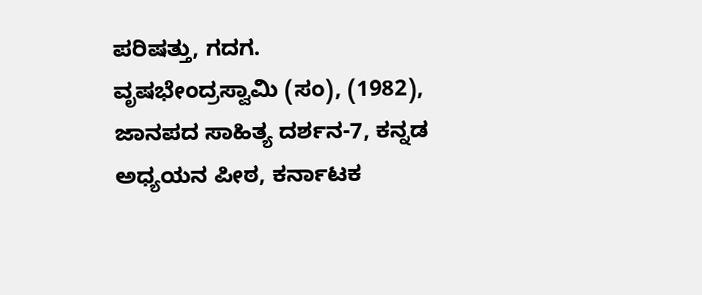ಪರಿಷತ್ತು, ಗದಗ.
ವೃಷಭೇಂದ್ರಸ್ವಾಮಿ (ಸಂ), (1982), ಜಾನಪದ ಸಾಹಿತ್ಯ ದರ್ಶನ-7, ಕನ್ನಡ ಅಧ್ಯಯನ ಪೀಠ, ಕರ್ನಾಟಕ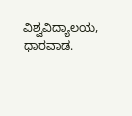ವಿಶ್ವವಿದ್ಯಾಲಯ, ಧಾರವಾಡ.